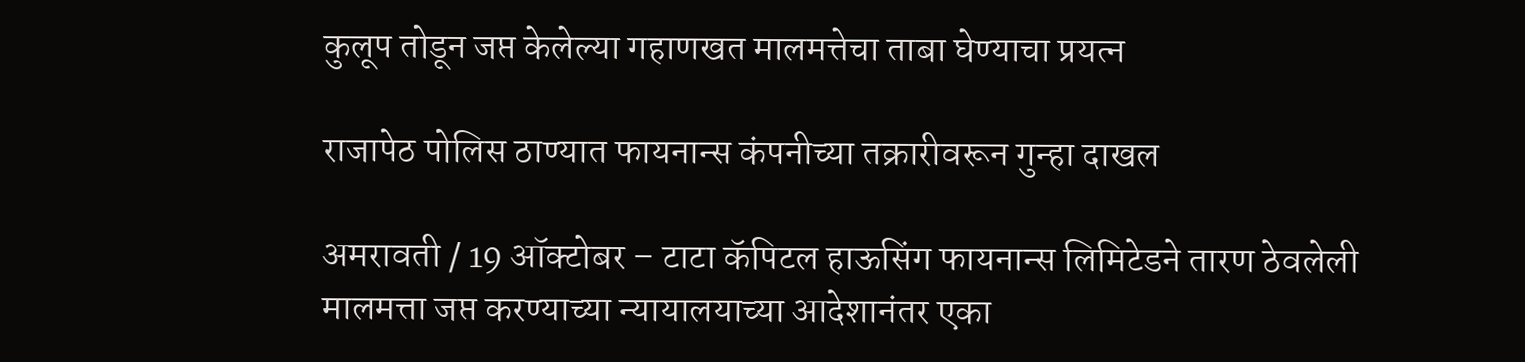कुलूप तोडून जप्त केलेल्या गहाणखत मालमत्तेचा ताबा घेण्याचा प्रयत्न

राजापेठ पोलिस ठाण्यात फायनान्स कंपनीच्या तक्रारीवरून गुन्हा दाखल

अमरावती / 19 ऑक्टोबर – टाटा कॅपिटल हाऊसिंग फायनान्स लिमिटेडने तारण ठेवलेली मालमत्ता जप्त करण्याच्या न्यायालयाच्या आदेशानंतर एका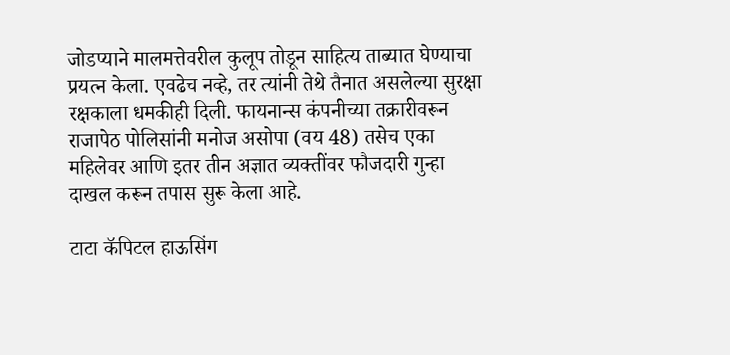जोडप्याने मालमत्तेवरील कुलूप तोडून साहित्य ताब्यात घेण्याचा प्रयत्न केला. एवढेच नव्हे, तर त्यांनी तेथे तैनात असलेल्या सुरक्षा रक्षकाला धमकीही दिली. फायनान्स कंपनीच्या तक्रारीवरून राजापेठ पोलिसांनी मनोज असोपा (वय 48) तसेच एका महिलेवर आणि इतर तीन अज्ञात व्यक्तींवर फौजदारी गुन्हा दाखल करून तपास सुरू केला आहे.

टाटा कॅपिटल हाऊसिंग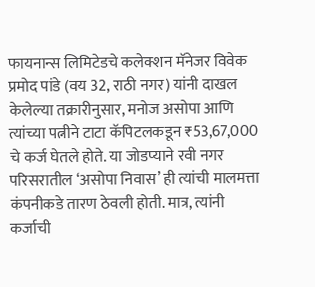फायनान्स लिमिटेडचे कलेक्शन मॅनेजर विवेक प्रमोद पांडे (वय 32, राठी नगर) यांनी दाखल केलेल्या तक्रारीनुसार, मनोज असोपा आणि त्यांच्या पत्नीने टाटा कॅपिटलकडून ₹53,67,000 चे कर्ज घेतले होते. या जोडप्याने रवी नगर परिसरातील ‘असोपा निवास’ ही त्यांची मालमत्ता कंपनीकडे तारण ठेवली होती. मात्र, त्यांनी कर्जाची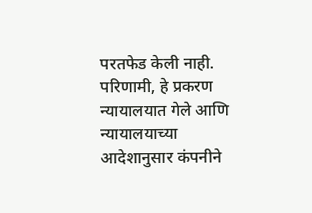परतफेड केली नाही. परिणामी, हे प्रकरण न्यायालयात गेले आणि न्यायालयाच्या आदेशानुसार कंपनीने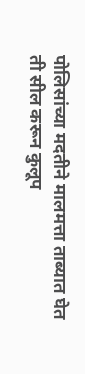पोलिसांच्या मदतीने मालमत्ता ताब्यात घेत ती सील करून कुलूप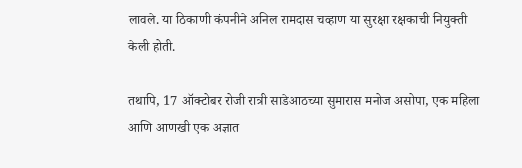लावले. या ठिकाणी कंपनीने अनिल रामदास चव्हाण या सुरक्षा रक्षकाची नियुक्ती केली होती.

तथापि, 17 ऑक्टोबर रोजी रात्री साडेआठच्या सुमारास मनोज असोपा, एक महिला आणि आणखी एक अज्ञात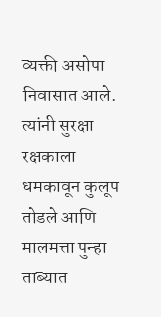व्यक्ती असोपा निवासात आले. त्यांनी सुरक्षा रक्षकाला धमकावून कुलूप तोडले आणि मालमत्ता पुन्हा ताब्यात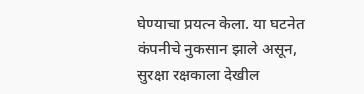घेण्याचा प्रयत्न केला. या घटनेत कंपनीचे नुकसान झाले असून, सुरक्षा रक्षकाला देखील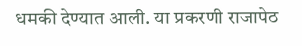धमकी देण्यात आली. या प्रकरणी राजापेठ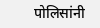पोलिसांनी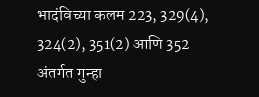भादंविच्या कलम 223, 329(4), 324(2), 351(2) आणि 352 अंतर्गत गुन्हा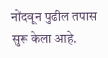नोंदवून पुढील तपास सुरू केला आहे.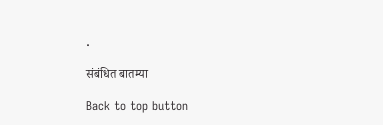.

संबंधित बातम्या

Back to top button